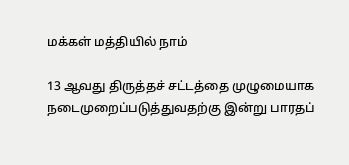மக்கள் மத்தியில் நாம்

13 ஆவது திருத்தச் சட்டத்தை முழுமையாக நடைமுறைப்படுத்துவதற்கு இன்று பாரதப்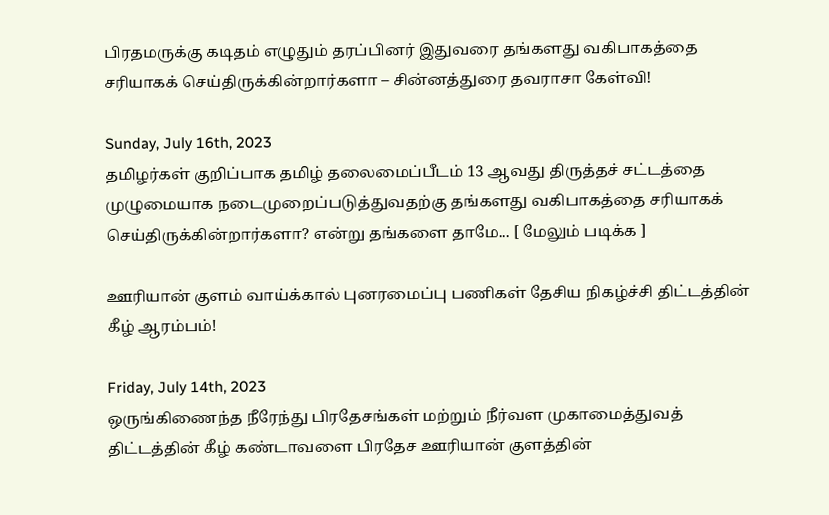பிரதமருக்கு கடிதம் எழுதும் தரப்பினர் இதுவரை தங்களது வகிபாகத்தை சரியாகக் செய்திருக்கின்றார்களா – சின்னத்துரை தவராசா கேள்வி!

Sunday, July 16th, 2023
தமிழர்கள் குறிப்பாக தமிழ் தலைமைப்பீடம் 13 ஆவது திருத்தச் சட்டத்தை முழுமையாக நடைமுறைப்படுத்துவதற்கு தங்களது வகிபாகத்தை சரியாகக் செய்திருக்கின்றார்களா? என்று தங்களை தாமே... [ மேலும் படிக்க ]

ஊரியான் குளம் வாய்க்கால் புனரமைப்பு பணிகள் தேசிய நிகழ்ச்சி திட்டத்தின் கீழ் ஆரம்பம்!

Friday, July 14th, 2023
ஒருங்கிணைந்த நீரேந்து பிரதேசங்கள் மற்றும் நீர்வள முகாமைத்துவத் திட்டத்தின் கீழ் கண்டாவளை பிரதேச ஊரியான் குளத்தின்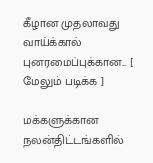கீழான முதலாவது வாய்க்கால் புனரமைப்புக்கான... [ மேலும் படிக்க ]

மக்களுக்கான நலன்திட்டங்களில்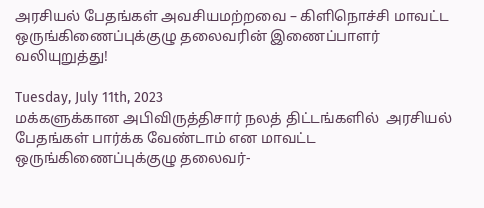அரசியல் பேதங்கள் அவசியமற்றவை – கிளிநொச்சி மாவட்ட ஒருங்கிணைப்புக்குழு தலைவரின் இணைப்பாளர் வலியுறுத்து!

Tuesday, July 11th, 2023
மக்களுக்கான அபிவிருத்திசார் நலத் திட்டங்களில்  அரசியல் பேதங்கள் பார்க்க வேண்டாம் என மாவட்ட ஒருங்கிணைப்புக்குழு தலைவர்-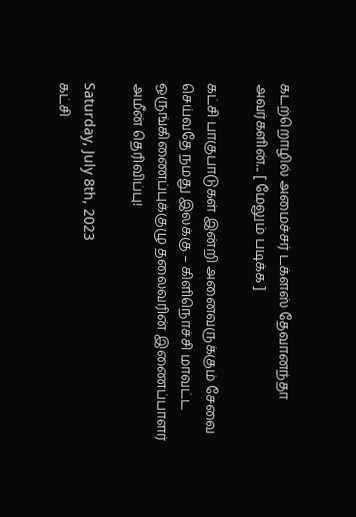கடற்றொழில் அமைச்சர் டக்ளஸ் தேவானந்தா அவர்களின்... [ மேலும் படிக்க ]

கட்சி பாகுபாடுகள் இன்றி அனைவருக்கும் சேவை செய்வதே நமது இலக்கு – கிளிநொச்சி மாவட்ட ஒருங்கிணைப்புக்குழு தலைவரின் இணைப்பாளர் அமீன் தெரிவிப்பு!

Saturday, July 8th, 2023
கட்சி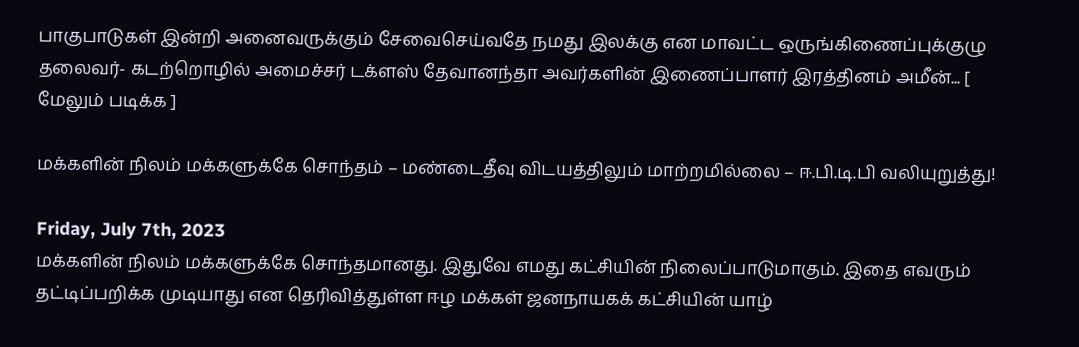பாகுபாடுகள் இன்றி அனைவருக்கும் சேவைசெய்வதே நமது இலக்கு என மாவட்ட ஒருங்கிணைப்புக்குழு தலைவர்- கடற்றொழில் அமைச்சர் டக்ளஸ் தேவானந்தா அவர்களின் இணைப்பாளர் இரத்தினம் அமீன்... [ மேலும் படிக்க ]

மக்களின் நிலம் மக்களுக்கே சொந்தம் – மண்டைதீவு விடயத்திலும் மாற்றமில்லை – ஈ.பி.டி.பி வலியுறுத்து!

Friday, July 7th, 2023
மக்களின் நிலம் மக்களுக்கே சொந்தமானது. இதுவே எமது கட்சியின் நிலைப்பாடுமாகும். இதை எவரும் தட்டிப்பறிக்க முடியாது என தெரிவித்துள்ள ஈழ மக்கள் ஜனநாயகக் கட்சியின் யாழ்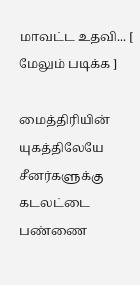மாவட்ட உதவி... [ மேலும் படிக்க ]

மைத்திரியின் யுகத்திலேயே சீனர்களுக்கு கடலட்டை பண்ணை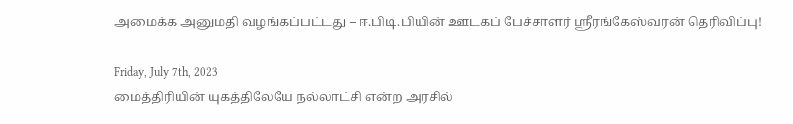அமைக்க அனுமதி வழங்கப்பட்டது – ஈ.பிடி.பியின் ஊடகப் பேச்சாளர் ஶ்ரீரங்கேஸ்வரன் தெரிவிப்பு!

Friday, July 7th, 2023
மைத்திரியின் யுகத்திலேயே நல்லாட்சி என்ற அரசில்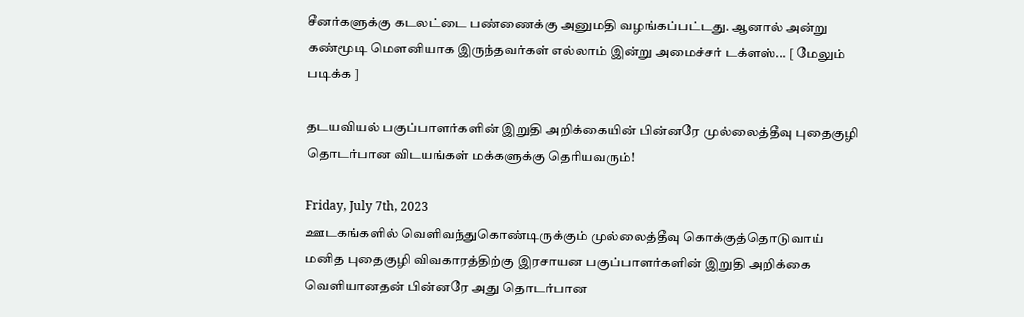சீனர்களுக்கு கடலட்டை பண்ணைக்கு அனுமதி வழங்கப்பட்டது. ஆனால் அன்று கண்மூடி மௌனியாக இருந்தவர்கள் எல்லாம் இன்று அமைச்சர் டக்ளஸ்... [ மேலும் படிக்க ]

தடயவியல் பகுப்பாளர்களின் இறுதி அறிக்கையின் பின்னரே முல்லைத்தீவு புதைகுழி தொடர்பான விடயங்கள் மக்களுக்கு தெரியவரும்!

Friday, July 7th, 2023
ஊடகங்களில் வெளிவந்துகொண்டிருக்கும் முல்லைத்தீவு கொக்குத்தொடுவாய் மனித புதைகுழி விவகாரத்திற்கு இரசாயன பகுப்பாளர்களின் இறுதி அறிக்கை வெளியானதன் பின்னரே அது தொடர்பான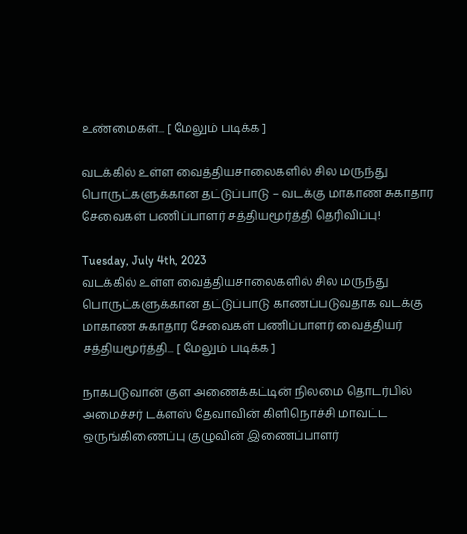உண்மைகள்... [ மேலும் படிக்க ]

வடக்கில் உள்ள வைத்தியசாலைகளில் சில மருந்து பொருட்களுக்கான தட்டுப்பாடு – வடக்கு மாகாண சுகாதார சேவைகள் பணிப்பாளர் சத்தியமூர்த்தி தெரிவிப்பு!

Tuesday, July 4th, 2023
வடக்கில் உள்ள வைத்தியசாலைகளில் சில மருந்து பொருட்களுக்கான தட்டுப்பாடு காணப்படுவதாக வடக்கு மாகாண சுகாதார சேவைகள் பணிப்பாளர் வைத்தியர் சத்தியமூர்த்தி... [ மேலும் படிக்க ]

நாகபடுவான் குள அணைக்கட்டின் நிலமை தொடர்பில் அமைச்சர் டக்ளஸ் தேவாவின் கிளிநொச்சி மாவட்ட ஒருங்கிணைப்பு குழுவின் இணைப்பாளர்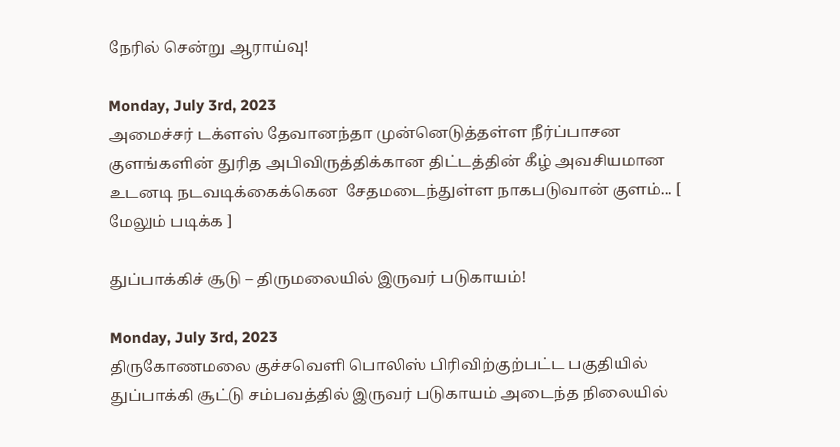நேரில் சென்று ஆராய்வு!

Monday, July 3rd, 2023
அமைச்சர் டக்ளஸ் தேவானந்தா முன்னெடுத்தள்ள நீர்ப்பாசன குளங்களின் துரித அபிவிருத்திக்கான திட்டத்தின் கீழ் அவசியமான உடனடி நடவடிக்கைக்கென  சேதமடைந்துள்ள நாகபடுவான் குளம்... [ மேலும் படிக்க ]

துப்பாக்கிச் சூடு – திருமலையில் இருவர் படுகாயம்!

Monday, July 3rd, 2023
திருகோணமலை குச்சவெளி பொலிஸ் பிரிவிற்குற்பட்ட பகுதியில் துப்பாக்கி சூட்டு சம்பவத்தில் இருவர் படுகாயம் அடைந்த நிலையில்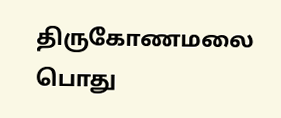திருகோணமலை பொது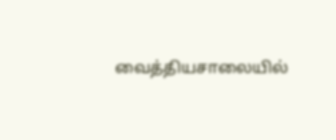வைத்தியசாலையில்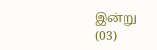இன்று (03)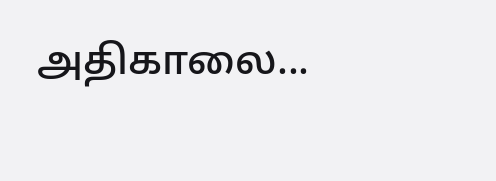அதிகாலை...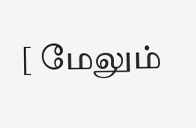[ மேலும்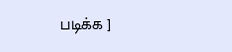படிக்க ]